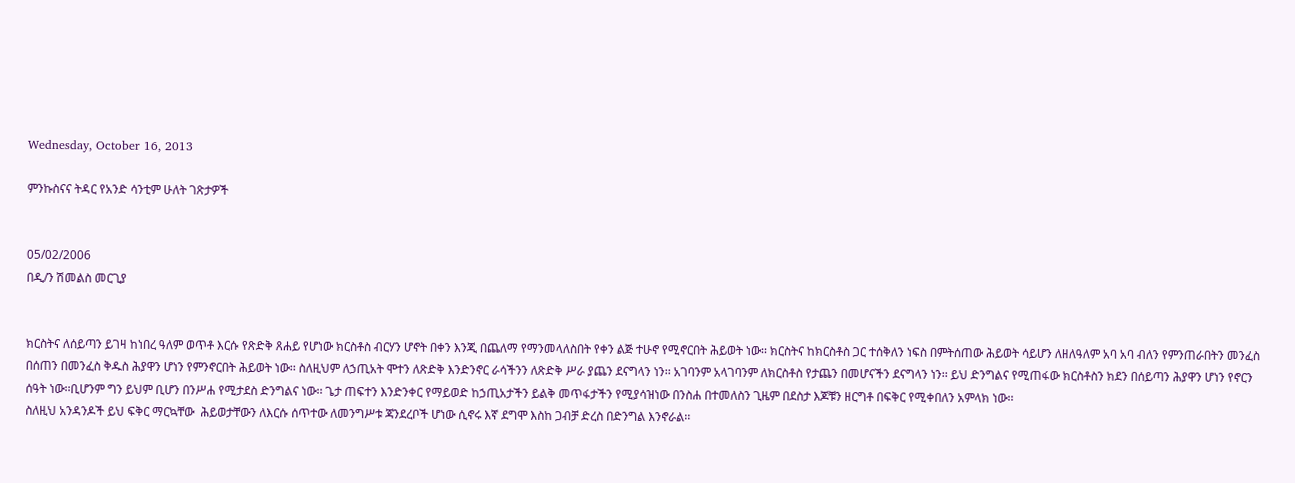Wednesday, October 16, 2013

ምንኩስናና ትዳር የአንድ ሳንቲም ሁለት ገጽታዎች


05/02/2006
በዲ/ን ሽመልስ መርጊያ


ክርስትና ለሰይጣን ይገዛ ከነበረ ዓለም ወጥቶ እርሱ የጽድቅ ጸሐይ የሆነው ክርስቶስ ብርሃን ሆኖት በቀን እንጂ በጨለማ የማንመላለስበት የቀን ልጅ ተሁኖ የሚኖርበት ሕይወት ነው፡፡ ክርስትና ከክርስቶስ ጋር ተሰቅለን ነፍስ በምትሰጠው ሕይወት ሳይሆን ለዘለዓለም አባ አባ ብለን የምንጠራበትን መንፈስ በሰጠን በመንፈስ ቅዱስ ሕያዋን ሆነን የምንኖርበት ሕይወት ነው፡፡ ስለዚህም ለኃጢአት ሞተን ለጽድቅ እንድንኖር ራሳችንን ለጽድቅ ሥራ ያጨን ደናግላን ነን፡፡ አገባንም አላገባንም ለክርስቶስ የታጨን በመሆናችን ደናግላን ነን፡፡ ይህ ድንግልና የሚጠፋው ክርስቶስን ክደን በሰይጣን ሕያዋን ሆነን የኖርን ሰዓት ነው፡፡ቢሆንም ግን ይህም ቢሆን በንሥሐ የሚታደስ ድንግልና ነው፡፡ ጌታ ጠፍተን እንድንቀር የማይወድ ከኃጢአታችን ይልቅ መጥፋታችን የሚያሳዝነው በንስሐ በተመለስን ጊዜም በደስታ እጆቹን ዘርግቶ በፍቅር የሚቀበለን አምላክ ነው፡፡
ስለዚህ አንዳንዶች ይህ ፍቅር ማርኳቸው  ሕይወታቸውን ለእርሱ ሰጥተው ለመንግሥቱ ጃንደረቦች ሆነው ሲኖሩ እኛ ደግሞ እስከ ጋብቻ ድረስ በድንግል እንኖራል፡፡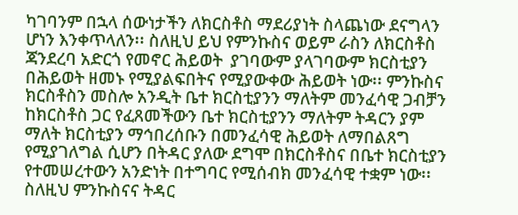ካገባንም በኋላ ሰውነታችን ለክርስቶስ ማደሪያነት ስላጨነው ደናግላን ሆነን እንቀጥላለን፡፡ ስለዚህ ይህ የምንኩስና ወይም ራስን ለክርስቶስ ጃንደረባ አድርጎ የመኖር ሕይወት  ያገባውም ያላገባውም ክርስቲያን በሕይወት ዘመኑ የሚያልፍበትና የሚያውቀው ሕይወት ነው፡፡ ምንኩስና ክርስቶስን መስሎ አንዲት ቤተ ክርስቲያንን ማለትም መንፈሳዊ ጋብቻን ከክርስቶስ ጋር የፈጸመችውን ቤተ ክርስቲያንን ማለትም ትዳርን ያም ማለት ክርስቲያን ማኅበረሰቡን በመንፈሳዊ ሕይወት ለማበልጸግ የሚያገለግል ሲሆን በትዳር ያለው ደግሞ በክርስቶስና በቤተ ክርስቲያን የተመሠረተውን አንድነት በተግባር የሚሰብክ መንፈሳዊ ተቋም ነው፡፡ ስለዚህ ምንኩስናና ትዳር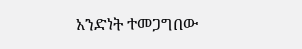አንድነት ተመጋግበው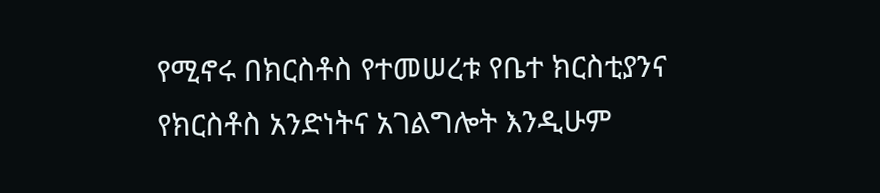የሚኖሩ በክርስቶስ የተመሠረቱ የቤተ ክርስቲያንና የክርስቶስ አንድነትና አገልግሎት እንዲሁም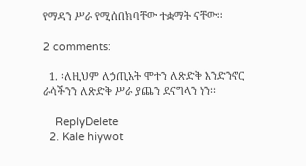የማዳን ሥራ የሚሰበክባቸው ተቋማት ናቸው፡፡

2 comments:

  1. ፡ለዚህም ለኃጢአት ሞተን ለጽድቅ እንድንኖር ራሳችንን ለጽድቅ ሥራ ያጨን ደናግላን ነን፡፡

    ReplyDelete
  2. Kale hiywot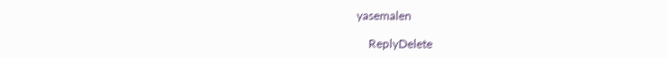yasemalen

    ReplyDelete